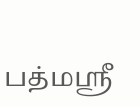பத்மஸ்ரீ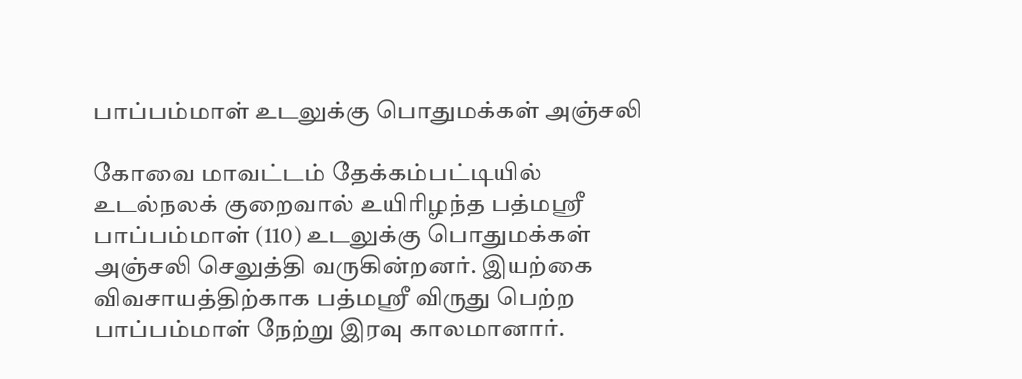பாப்பம்மாள் உடலுக்கு பொதுமக்கள் அஞ்சலி

கோவை மாவட்டம் தேக்கம்பட்டியில் உடல்நலக் குறைவால் உயிரிழந்த பத்மஸ்ரீ பாப்பம்மாள் (110) உடலுக்கு பொதுமக்கள் அஞ்சலி செலுத்தி வருகின்றனர். இயற்கை விவசாயத்திற்காக பத்மஸ்ரீ விருது பெற்ற பாப்பம்மாள் நேற்று இரவு காலமானார்.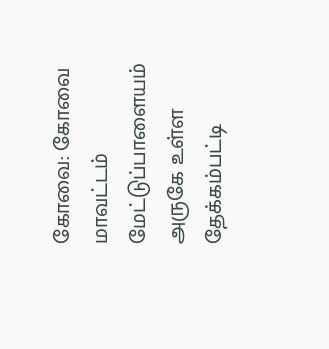கோவை: கோவை மாவட்டம் மேட்டுப்பாளையம் அருகே உள்ள தேக்கம்பட்டி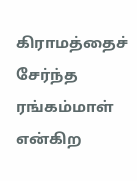கிராமத்தைச் சேர்ந்த ரங்கம்மாள் என்கிற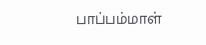பாப்பம்மாள்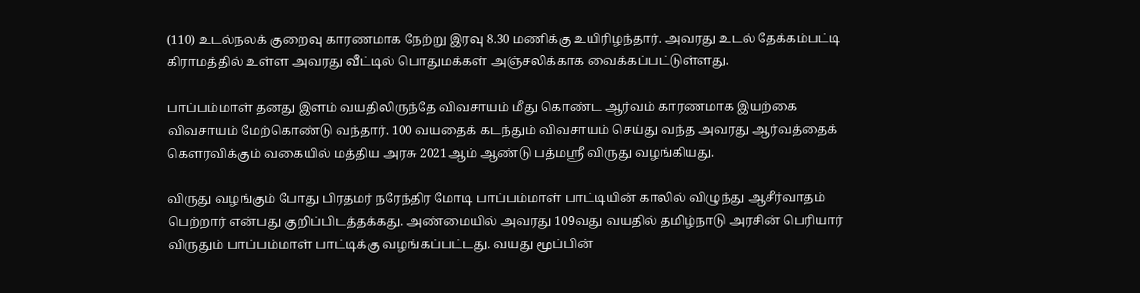(110) உடல்நலக் குறைவு காரணமாக நேற்று இரவு 8.30 மணிக்கு உயிரிழந்தார். அவரது உடல் தேக்கம்பட்டி கிராமத்தில் உள்ள அவரது வீட்டில் பொதுமக்கள் அஞ்சலிக்காக வைக்கப்பட்டுள்ளது.

பாப்பம்மாள் தனது இளம் வயதிலிருந்தே விவசாயம் மீது கொண்ட ஆர்வம் காரணமாக இயற்கை விவசாயம் மேற்கொண்டு வந்தார். 100 வயதைக் கடந்தும் விவசாயம் செய்து வந்த அவரது ஆர்வத்தைக் கெளரவிக்கும் வகையில் மத்திய அரசு 2021ஆம் ஆண்டு பத்மஸ்ரீ விருது வழங்கியது.

விருது வழங்கும் போது பிரதமர் நரேந்திர மோடி பாப்பம்மாள் பாட்டியின் காலில் விழுந்து ஆசீர்வாதம் பெற்றார் என்பது குறிப்பிடத்தக்கது. அண்மையில் அவரது 109வது வயதில் தமிழ்நாடு அரசின் பெரியார் விருதும் பாப்பம்மாள் பாட்டிக்கு வழங்கப்பட்டது. வயது மூப்பின்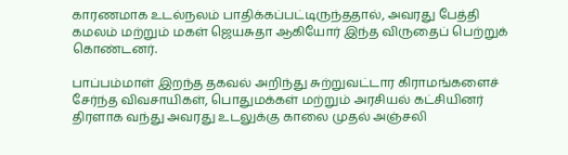காரணமாக உடல்நலம் பாதிக்கப்பட்டிருந்ததால், அவரது பேத்தி கமலம் மற்றும் மகள் ஜெயசுதா ஆகியோர் இந்த விருதைப் பெற்றுக் கொண்டனர்.

பாப்பம்மாள் இறந்த தகவல் அறிந்து சுற்றுவட்டார கிராமங்களைச் சேர்ந்த விவசாயிகள், பொதுமக்கள் மற்றும் அரசியல் கட்சியினர் திரளாக வந்து அவரது உடலுக்கு காலை முதல் அஞ்சலி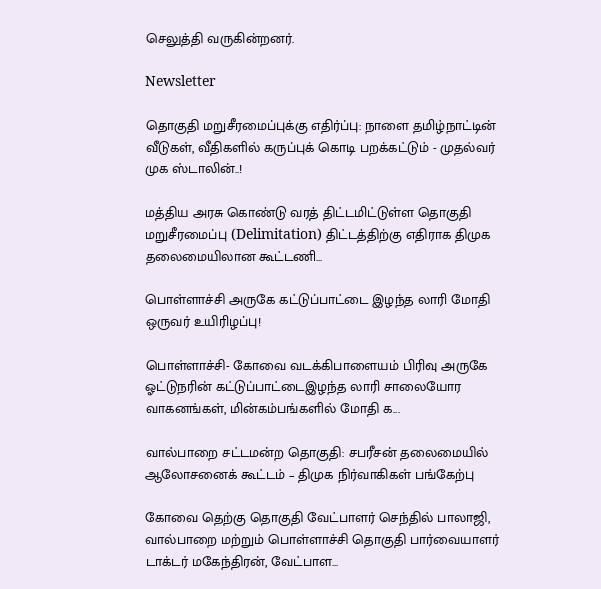செலுத்தி வருகின்றனர்.

Newsletter

தொகுதி மறுசீரமைப்புக்கு எதிர்ப்பு: நாளை தமிழ்நாட்டின் வீடுகள், வீதிகளில் கருப்புக் கொடி பறக்கட்டும் - முதல்வர் முக ஸ்டாலின்..!

மத்திய அரசு கொண்டு வரத் திட்டமிட்டுள்ள தொகுதி மறுசீரமைப்பு (Delimitation) திட்டத்திற்கு எதிராக திமுக தலைமையிலான கூட்டணி...

பொள்ளாச்சி அருகே கட்டுப்பாட்டை இழந்த லாரி மோதி ஒருவர் உயிரிழப்பு!

பொள்ளாச்சி- கோவை வடக்கிபாளையம் பிரிவு அருகே ஓட்டுநரின் கட்டுப்பாட்டைஇழந்த லாரி சாலையோர வாகனங்கள், மின்கம்பங்களில் மோதி க...

வால்பாறை சட்டமன்ற தொகுதி: சபரீசன் தலைமையில் ஆலோசனைக் கூட்டம் – திமுக நிர்வாகிகள் பங்கேற்பு

கோவை தெற்கு தொகுதி வேட்பாளர் செந்தில் பாலாஜி, வால்பாறை மற்றும் பொள்ளாச்சி தொகுதி பார்வையாளர் டாக்டர் மகேந்திரன், வேட்பாள...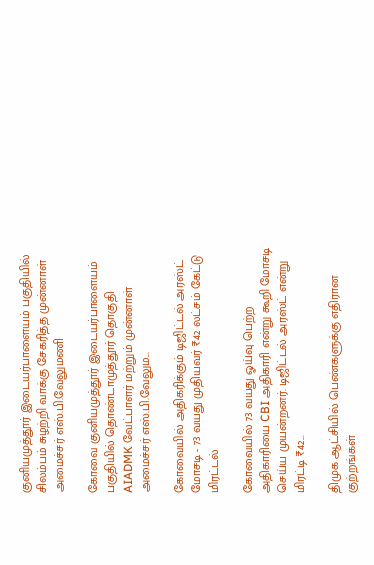குனியமுத்தூர் இடையர்பாளையம் பகுதியில் சிலம்பம் சுழற்றி வாக்கு சேகரித்த முன்னாள் அமைச்சர் எஸ்.பி.வேலுமணி

கோவை குனியமுத்தூர் இடையர்பாளையம் பகுதியில் தொண்டாமுத்தூர் தொகுதி AIADMK வேட்பாளர் மற்றும் முன்னாள் அமைச்சர் எஸ்.பி.வேலும...

கோவையில் அதிகரிக்கும் டிஜிட்டல் அரஸ்ட் மோசடி - 73 வயது முதியவர் ₹42 லட்சம் கேட்டு மிரட்டல்

கோவையில் 73 வயது ஓய்வு பெற்ற அதிகாரியை CBI அதிகாரி என்று கூறி மோசடி செய்ய முயன்றனர். டிஜிட்டல் அரஸ்ட் என்று மிரட்டி ₹42...

திமுக ஆட்சியில் பெண்களுக்கு எதிரான குற்றங்கள்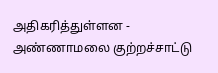அதிகரித்துள்ளன - அண்ணாமலை குற்றச்சாட்டு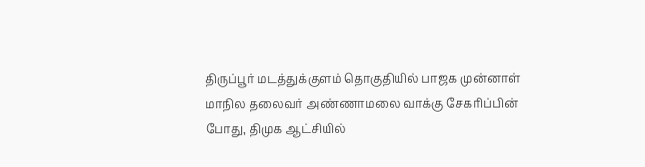திருப்பூர் மடத்துக்குளம் தொகுதியில் பாஜக முன்னாள் மாநில தலைவர் அண்ணாமலை வாக்கு சேகரிப்பின் போது, திமுக ஆட்சியில்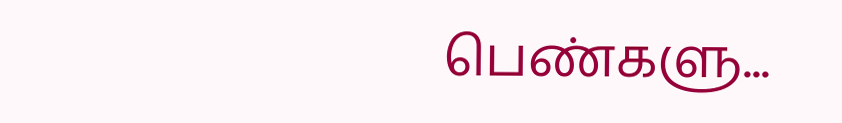பெண்களு...